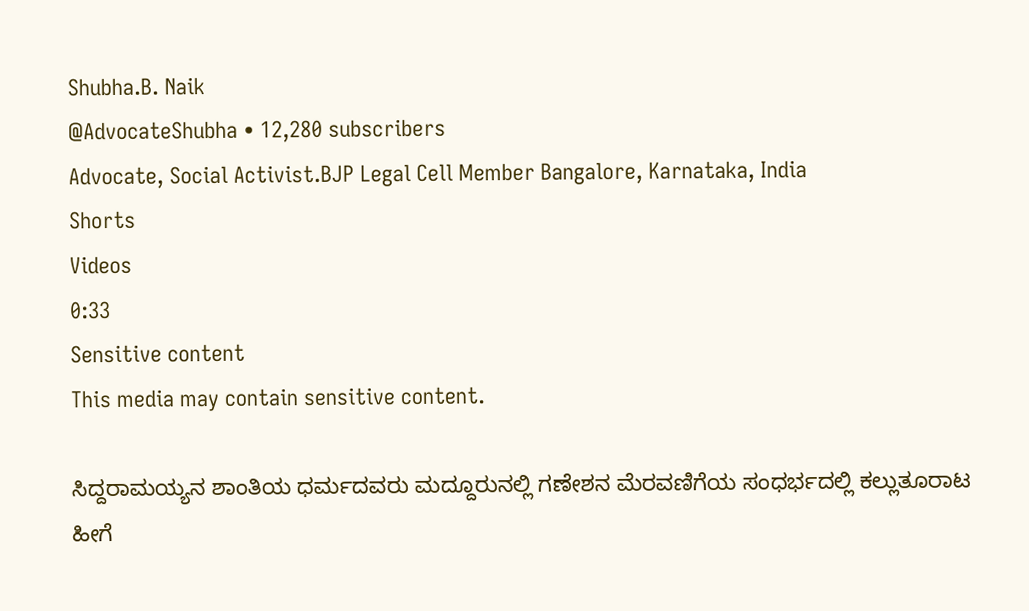Shubha.B. Naik
@AdvocateShubha • 12,280 subscribers
Advocate, Social Activist.BJP Legal Cell Member Bangalore, Karnataka, India
Shorts
Videos
0:33
Sensitive content
This media may contain sensitive content.

ಸಿದ್ದರಾಮಯ್ಯನ ಶಾಂತಿಯ ಧರ್ಮದವರು ಮದ್ದೂರುನಲ್ಲಿ ಗಣೇಶನ ಮೆರವಣಿಗೆಯ ಸಂಧರ್ಭದಲ್ಲಿ ಕಲ್ಲುತೂರಾಟ ಹೀಗೆ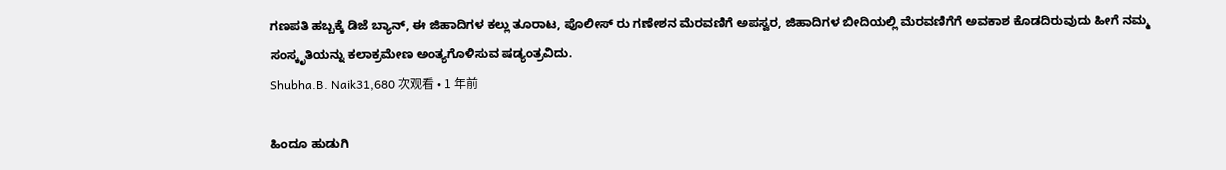ಗಣಪತಿ ಹಬ್ಬಕ್ಕೆ ಡಿಜೆ ಬ್ಯಾನ್, ಈ ಜಿಹಾದಿಗಳ ಕಲ್ಲು ತೂರಾಟ, ಪೊಲೀಸ್ ರು ಗಣೇಶನ ಮೆರವಣಿಗೆ ಅಪಸ್ವರ, ಜಿಹಾದಿಗಳ ಬೀದಿಯಲ್ಲಿ ಮೆರವಣಿಗೆಗೆ ಅವಕಾಶ ಕೊಡದಿರುವುದು ಹೀಗೆ ನಮ್ಮ ಸಂಸ್ಕೃತಿಯನ್ನು ಕಲಾಕ್ರಮೇಣ ಅಂತ್ಯಗೊಳಿಸುವ ಷಡ್ಯಂತ್ರವಿದು.
Shubha.B. Naik31,680 次观看 • 1 年前

ಹಿಂದೂ ಹುಡುಗಿ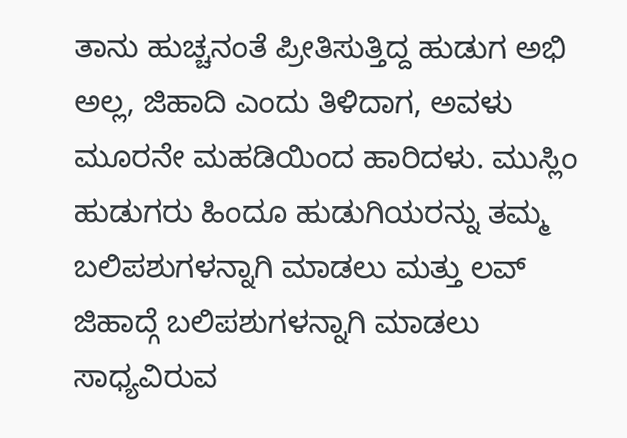ತಾನು ಹುಚ್ಚನಂತೆ ಪ್ರೀತಿಸುತ್ತಿದ್ದ ಹುಡುಗ ಅಭಿ ಅಲ್ಲ, ಜಿಹಾದಿ ಎಂದು ತಿಳಿದಾಗ, ಅವಳು ಮೂರನೇ ಮಹಡಿಯಿಂದ ಹಾರಿದಳು. ಮುಸ್ಲಿಂ ಹುಡುಗರು ಹಿಂದೂ ಹುಡುಗಿಯರನ್ನು ತಮ್ಮ ಬಲಿಪಶುಗಳನ್ನಾಗಿ ಮಾಡಲು ಮತ್ತು ಲವ್ ಜಿಹಾದ್ಗೆ ಬಲಿಪಶುಗಳನ್ನಾಗಿ ಮಾಡಲು ಸಾಧ್ಯವಿರುವ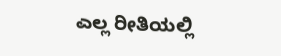ಎಲ್ಲ ರೀತಿಯಲ್ಲಿ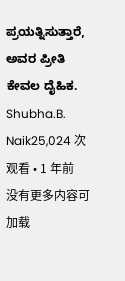ಪ್ರಯತ್ನಿಸುತ್ತಾರೆ, ಅವರ ಪ್ರೀತಿ ಕೇವಲ ದೈಹಿಕ.
Shubha.B. Naik25,024 次观看 • 1 年前
没有更多内容可加载